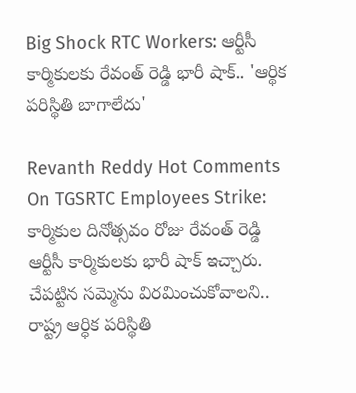Big Shock RTC Workers: ఆర్టీసీ కార్మికులకు రేవంత్‌ రెడ్డి భారీ షాక్‌.. 'ఆర్థిక పరిస్థితి బాగాలేదు'

Revanth Reddy Hot Comments On TGSRTC Employees Strike: కార్మికుల దినోత్సవం రోజు రేవంత్‌ రెడ్డి ఆర్టీసీ కార్మికులకు భారీ షాక్‌ ఇచ్చారు. చేపట్టిన సమ్మెను విరమించుకోవాలని.. రాష్ట్ర ఆర్ధిక పరిస్థితి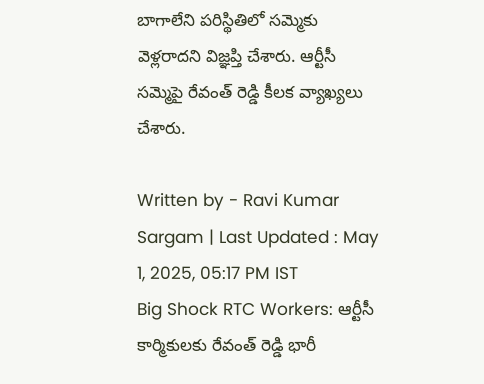బాగాలేని పరిస్థితిలో సమ్మెకు వెళ్లరాదని విజ్ఞప్తి చేశారు. ఆర్టీసీ సమ్మెపై రేవంత్‌ రెడ్డి కీలక వ్యాఖ్యలు చేశారు.

Written by - Ravi Kumar Sargam | Last Updated : May 1, 2025, 05:17 PM IST
Big Shock RTC Workers: ఆర్టీసీ కార్మికులకు రేవంత్‌ రెడ్డి భారీ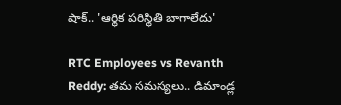షాక్‌.. 'ఆర్థిక పరిస్థితి బాగాలేదు'

RTC Employees vs Revanth Reddy: తమ సమస్యలు.. డిమాండ్ల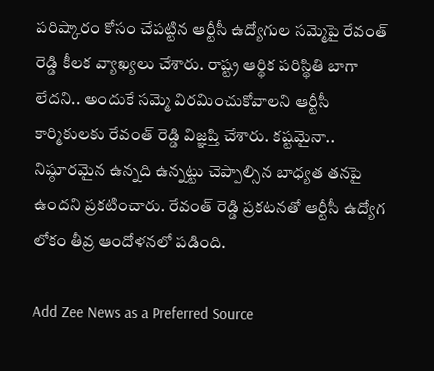పరిష్కారం కోసం చేపట్టిన ఆర్టీసీ ఉద్యోగుల సమ్మెపై రేవంత్‌ రెడ్డి కీలక వ్యాఖ్యలు చేశారు. రాష్ట్ర ఆర్థిక పరిస్థితి బాగా లేదని.. అందుకే సమ్మె విరమించుకోవాలని ఆర్టీసీ కార్మికులకు రేవంత్‌ రెడ్డి విజ్ఞప్తి చేశారు. కష్టమైనా.. నిష్ఠూరమైన ఉన్నది ఉన్నట్టు చెప్పాల్సిన బాధ్యత తనపై ఉందని ప్రకటించారు. రేవంత్‌ రెడ్డి ప్రకటనతో ఆర్టీసీ ఉద్యోగ లోకం తీవ్ర ఆందోళనలో పడింది.

Add Zee News as a Preferred Source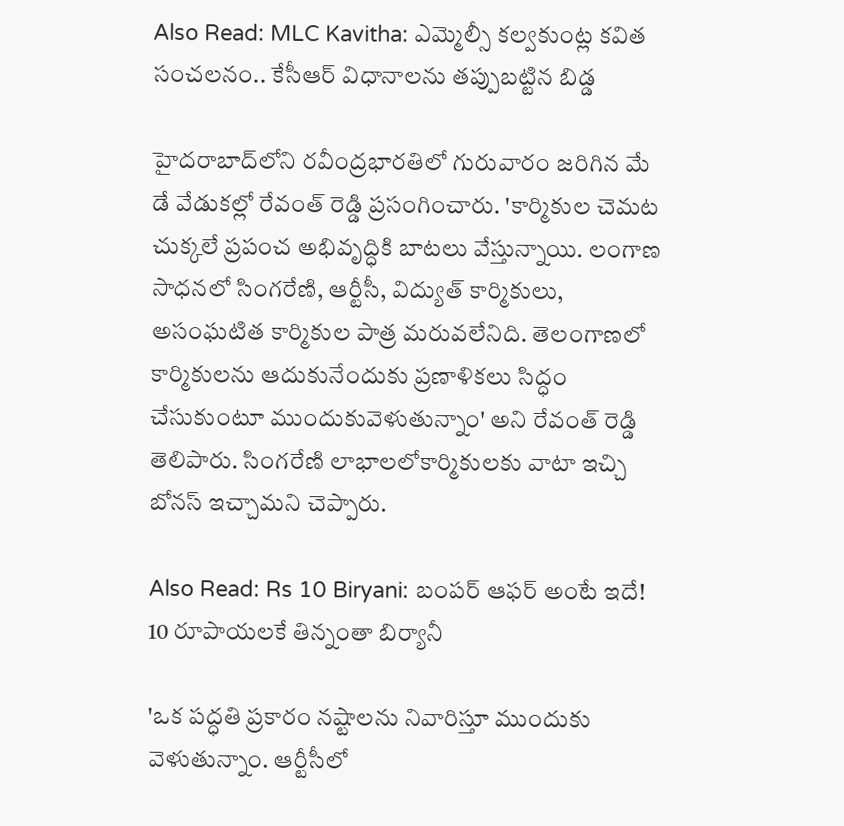Also Read: MLC Kavitha: ఎమ్మెల్సీ కల్వకుంట్ల కవిత సంచలనం.. కేసీఆర్‌ విధానాలను తప్పుబట్టిన బిడ్డ

హైదరాబాద్‌లోని రవీంద్రభారతిలో గురువారం జరిగిన మే డే వేడుకల్లో రేవంత్‌ రెడ్డి ప్రసంగించారు. 'కార్మికుల చెమట చుక్కలే ప్రపంచ అభివృద్ధికి బాటలు వేస్తున్నాయి. లంగాణ సాధనలో సింగరేణి, ఆర్టీసీ, విద్యుత్ కార్మికులు, అసంఘటిత కార్మికుల పాత్ర మరువలేనిది. తెలంగాణలో కార్మికులను ఆదుకునేందుకు ప్రణాళికలు సిద్ధం చేసుకుంటూ ముందుకువెళుతున్నాం' అని రేవంత్‌ రెడ్డి తెలిపారు. సింగరేణి లాభాలలోకార్మికులకు వాటా ఇచ్చి బోనస్ ఇచ్చామని చెప్పారు.

Also Read: Rs 10 Biryani: బంపర్‌ ఆఫర్‌ అంటే ఇదే! 10 రూపాయలకే తిన్నంతా బిర్యానీ

'ఒక పద్ధతి ప్రకారం నష్టాలను నివారిస్తూ ముందుకు వెళుతున్నాం. ఆర్టీసీలో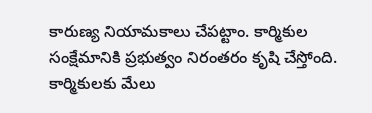కారుణ్య నియామకాలు చేపట్టాం. కార్మికుల సంక్షేమానికి ప్రభుత్వం నిరంతరం కృషి చేస్తోంది. కార్మికులకు మేలు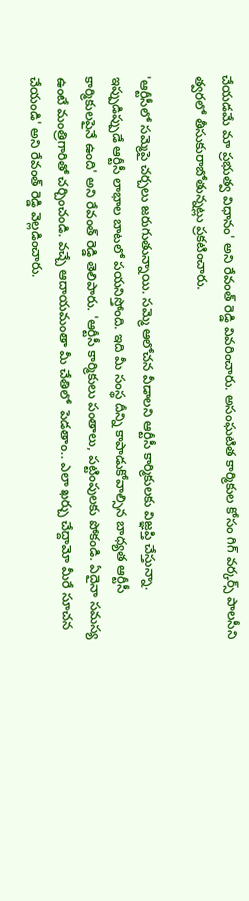చేయడమే మా ప్రభుత్వ విధానం' అని రేవంత్‌ రెడ్డి వివరించారు. అసంఘటిత కార్మికుల కోసం గిగ్ వర్కర్స్ పాలసీని త్వరలో తీసుకురాబోతున్నట్లు ప్రకటించారు.

'ఆర్టీసీలో సమ్మెపై చర్చలు జరుగుతున్నాయి. సమ్మె ఆలోచన వీడాలని ఆర్టీసీ కార్మికులకు విజ్ఞప్తి చేస్తున్నా. ఇప్పుడిప్పుడే ఆర్టీసీ లాభాల బాటలో పయనిస్తోంది. ఇది మీ సంస్థ దీన్ని కాపాడుకోవాల్సిన బాధ్యత ఆర్టీసీ కార్మికులపైనే ఉంది' అని రేవంత్‌ రెడ్డి తెలిపారు. 'ఆర్టీసీ కార్మికులు పంతాలు, పట్టింపులకు పోకండి. ఏదైనా సమస్య ఉంటే మంత్రిగారితో చర్చించండి. వచ్చే ఆదాయమంతా మీ చేతిలో  పెడతాం.. ఎలా ఖర్చు చేద్దామో మీరే సూచన చేయండి' అని రేవంత్‌ రెడ్డి వెల్లడించారు.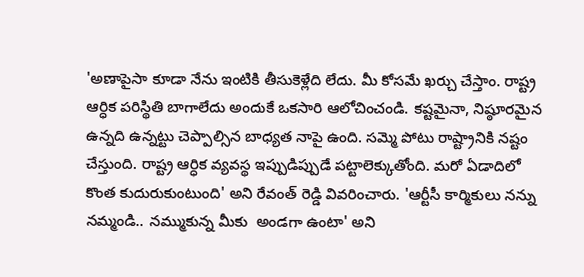'అణాపైసా కూడా నేను ఇంటికి తీసుకెళ్లేది లేదు. మీ కోసమే ఖర్చు చేస్తాం. రాష్ట్ర ఆర్ధిక పరిస్థితి బాగాలేదు అందుకే ఒకసారి ఆలోచించండి. కష్టమైనా, నిష్ఠూరమైన ఉన్నది ఉన్నట్టు చెప్పాల్సిన బాధ్యత నాపై ఉంది. సమ్మె పోటు రాష్ట్రానికి నష్టం చేస్తుంది. రాష్ట్ర ఆర్ధిక వ్యవస్థ ఇప్పుడిప్పుడే పట్టాలెక్కుతోంది. మరో ఏడాదిలో కొంత కుదురుకుంటుంది' అని రేవంత్ రెడ్డి వివరించారు. 'ఆర్టీసీ కార్మికులు నన్ను నమ్మండి.. నమ్ముకున్న మీకు  అండగా ఉంటా' అని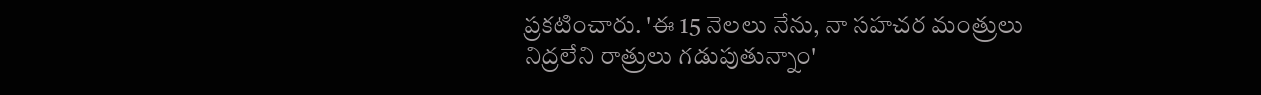ప్రకటించారు. 'ఈ 15 నెలలు నేను, నా సహచర మంత్రులు నిద్రలేని రాత్రులు గడుపుతున్నాం'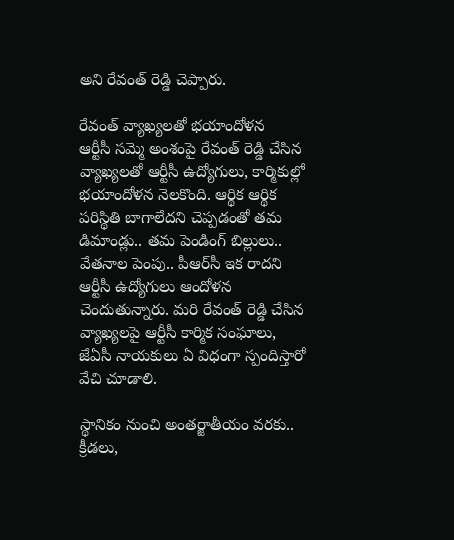అని రేవంత్‌ రెడ్డి చెప్పారు.

రేవంత్‌ వ్యాఖ్యలతో భయాందోళన
ఆర్టీసీ సమ్మె అంశంపై రేవంత్‌ రెడ్డి చేసిన వ్యాఖ్యలతో ఆర్టీసీ ఉద్యోగులు, కార్మికుల్లో భయాందోళన నెలకొంది. ఆర్థిక ఆర్థిక పరిస్థితి బాగాలేదని చెప్పడంతో తమ డిమాండ్లు.. తమ పెండింగ్‌ బిల్లులు.. వేతనాల పెంపు.. పీఆర్‌సీ ఇక రాదని ఆర్టీసీ ఉద్యోగులు ఆందోళన చెందుతున్నారు. మరి రేవంత్‌ రెడ్డి చేసిన వ్యాఖ్యలపై ఆర్టీసీ కార్మిక సంఘాలు, జేఏసీ నాయకులు ఏ విధంగా స్పందిస్తారో వేచి చూడాలి.

స్థానికం నుంచి అంతర్జాతీయం వరకు.. క్రీడలు,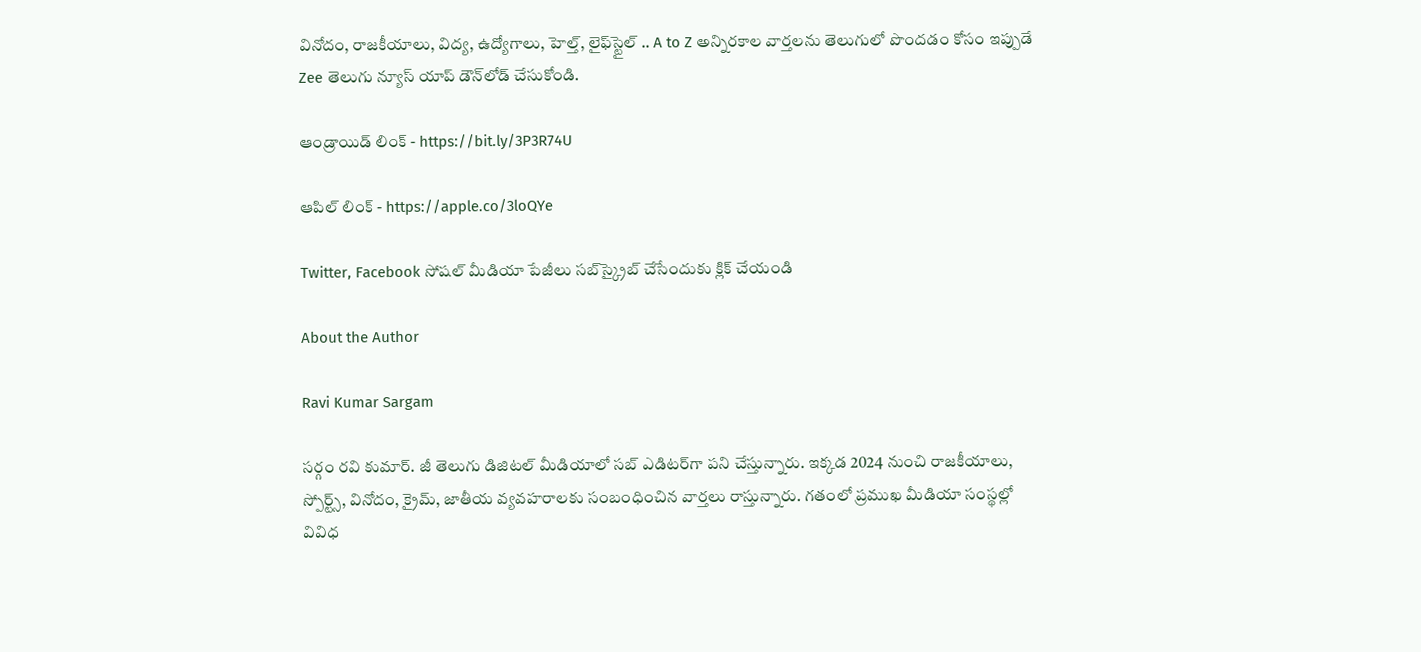వినోదం, రాజకీయాలు, విద్య, ఉద్యోగాలు, హెల్త్, లైఫ్‌స్టైల్ .. A to Z అన్నిరకాల వార్తలను తెలుగులో పొందడం కోసం ఇప్పుడే Zee తెలుగు న్యూస్ యాప్ డౌన్‌లోడ్ చేసుకోండి.

ఆండ్రాయిడ్ లింక్ - https://bit.ly/3P3R74U

ఆపిల్ లింక్ - https://apple.co/3loQYe

Twitter, Facebook సోషల్ మీడియా పేజీలు సబ్‌స్క్రైబ్ చేసేందుకు క్లిక్ చేయండి

About the Author

Ravi Kumar Sargam

సర్గం రవి కుమార్‌. జీ తెలుగు డిజిటల్ మీడియాలో సబ్ ఎడిటర్‌గా పని చేస్తున్నారు. ఇక్కడ 2024 నుంచి రాజకీయాలు, స్పోర్ట్స్, వినోదం, క్రైమ్, జాతీయ వ్యవహరాలకు సంబంధించిన వార్తలు రాస్తున్నారు. గతంలో ప్రముఖ మీడియా సంస్థల్లో వివిధ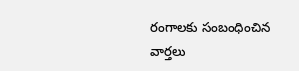రంగాలకు సంబంధించిన వార్తలు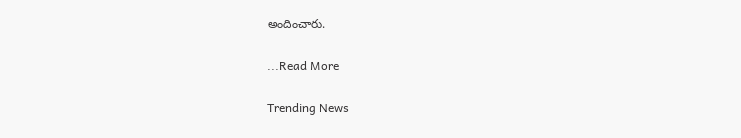అందించారు.

...Read More

Trending News